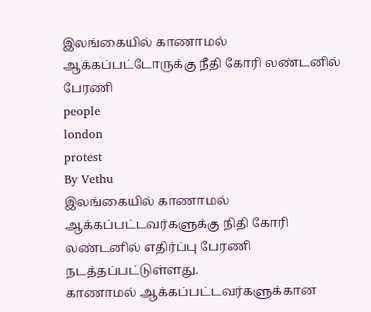இலங்கையில் காணாமல் ஆக்கப்பட்டோருக்கு நீதி கோரி லண்டனில் பேரணி
people
london
protest
By Vethu
இலங்கையில் காணாமல் ஆக்கப்பட்டவர்களுக்கு நிதி கோரி லண்டனில் எதிர்ப்பு பேரணி நடத்தப்பட்டுள்ளது.
காணாமல் ஆக்கப்பட்டவர்களுக்கான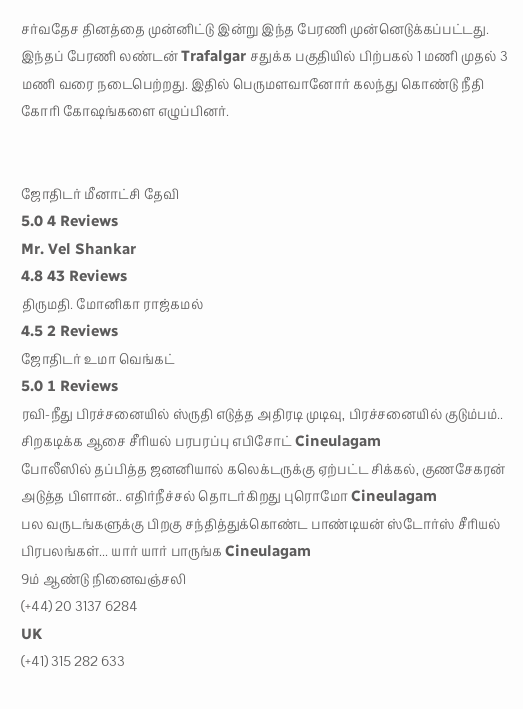சர்வதேச தினத்தை முன்னிட்டு இன்று இந்த பேரணி முன்னெடுக்கப்பட்டது.
இந்தப் பேரணி லண்டன் Trafalgar சதுக்க பகுதியில் பிற்பகல் 1 மணி முதல் 3 மணி வரை நடைபெற்றது. இதில் பெருமளவானோர் கலந்து கொண்டு நீதி கோரி கோஷங்களை எழுப்பினர்.


ஜோதிடர் மீனாட்சி தேவி
5.0 4 Reviews
Mr. Vel Shankar
4.8 43 Reviews
திருமதி. மோனிகா ராஜ்கமல்
4.5 2 Reviews
ஜோதிடர் உமா வெங்கட்
5.0 1 Reviews
ரவி-நீது பிரச்சனையில் ஸ்ருதி எடுத்த அதிரடி முடிவு, பிரச்சனையில் குடும்பம்.. சிறகடிக்க ஆசை சீரியல் பரபரப்பு எபிசோட் Cineulagam
போலீஸில் தப்பித்த ஜனனியால் கலெக்டருக்கு ஏற்பட்ட சிக்கல், குணசேகரன் அடுத்த பிளான்.. எதிர்நீச்சல் தொடர்கிறது புரொமோ Cineulagam
பல வருடங்களுக்கு பிறகு சந்தித்துக்கொண்ட பாண்டியன் ஸ்டோர்ஸ் சீரியல் பிரபலங்கள்... யார் யார் பாருங்க Cineulagam
9ம் ஆண்டு நினைவஞ்சலி
(+44) 20 3137 6284
UK
(+41) 315 282 633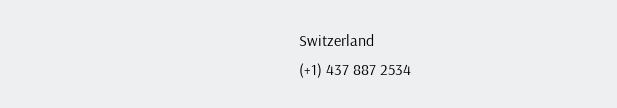Switzerland
(+1) 437 887 2534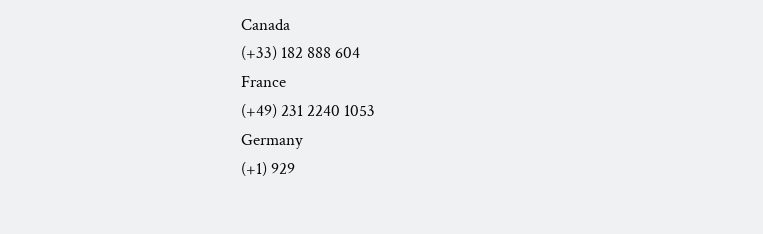Canada
(+33) 182 888 604
France
(+49) 231 2240 1053
Germany
(+1) 929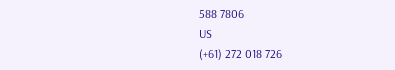588 7806
US
(+61) 272 018 726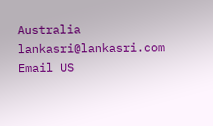Australia
lankasri@lankasri.com
Email US